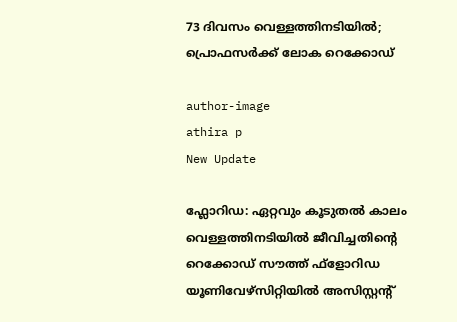73 ദിവസം വെള്ളത്തിനടിയില്‍; പ്രൊഫസര്‍ക്ക് ലോക റെക്കോഡ്

author-image
athira p
New Update

ഫ്ലോറിഡ: ഏറ്റവും കൂടുതല്‍ കാലം വെള്ളത്തിനടിയില്‍ ജീവിച്ചതിന്റെ റെക്കോഡ് സൗത്ത് ഫ്ളോറിഡ യൂണിവേഴ്സിറ്റിയില്‍ അസിസ്റ്റന്റ്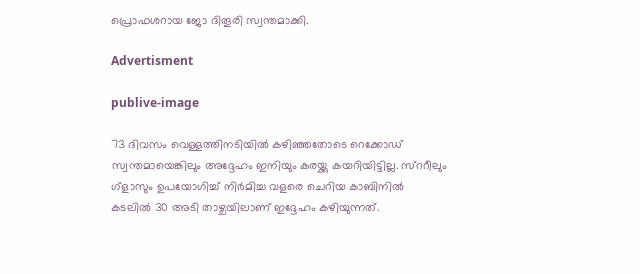പ്രൊഫശറായ ജോ ദിതൂരി സ്വന്തമാക്കി.

Advertisment

publive-image

73 ദിവസം വെള്ളത്തിനടിയില്‍ കഴിഞ്ഞതോടെ റെക്കോഡ് സ്വന്തമായെങ്കിലും അദ്ദേഹം ഇനിയും കരയ്ക്കു കയറിയിട്ടില്ല. സ്ററീലും ഗ്ളാസും ഉപയോഗിച്ച് നിര്‍മിച്ച വളരെ ചെറിയ കാബിനില്‍ കടലില്‍ 30 അടി താഴ്ചയിലാണ് ഇദ്ദേഹം കഴിയുന്നത്.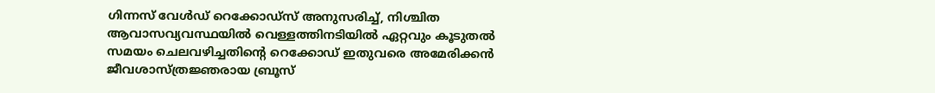ഗിന്നസ് വേള്‍ഡ് റെക്കോഡ്സ് അനുസരിച്ച്, നിശ്ചിത ആവാസവ്യവസ്ഥയില്‍ വെള്ളത്തിനടിയില്‍ ഏറ്റവും കൂടുതല്‍ സമയം ചെലവഴിച്ചതിന്റെ റെക്കോഡ് ഇതുവരെ അമേരിക്കന്‍ ജീവശാസ്ത്രജ്ഞരായ ബ്രൂസ്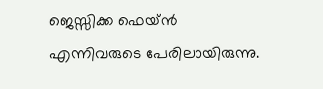ജെസ്സിക്ക ഫെയ്ന്‍ എന്നിവരുടെ പേരിലായിരുന്നു.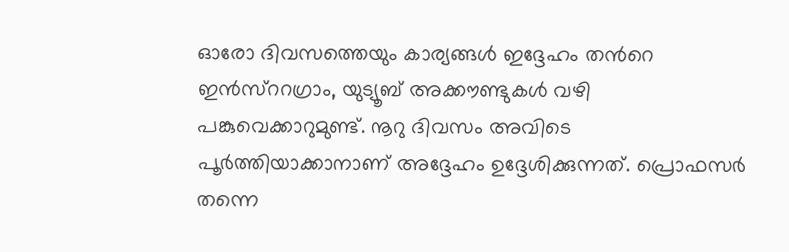ഓരോ ദിവസത്തെയും കാര്യങ്ങള്‍ ഇദ്ദേഹം തന്‍റെ ഇന്‍സ്ററഗ്രാം, യുട്യൂബ് അക്കൗണ്ടുകള്‍ വഴി പങ്കുവെക്കാറുമുണ്ട്. നൂറു ദിവസം അവിടെ പൂര്‍ത്തിയാക്കാനാണ് അദ്ദേഹം ഉദ്ദേശിക്കുന്നത്. പ്രൊഫസര്‍ തന്നെ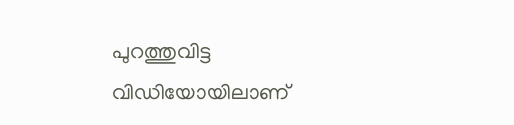പുറത്തുവിട്ട വിഡിയോയിലാണ്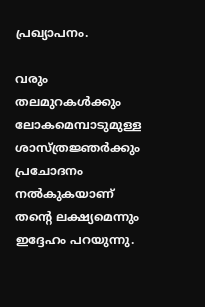പ്രഖ്യാപനം.

വരും തലമുറകള്‍ക്കും ലോകമെമ്പാടുമുള്ള ശാസ്ത്രജ്ഞര്‍ക്കും പ്രചോദനം നല്‍കുകയാണ് തന്‍റെ ലക്ഷ്യമെന്നും ഇദ്ദേഹം പറയുന്നു.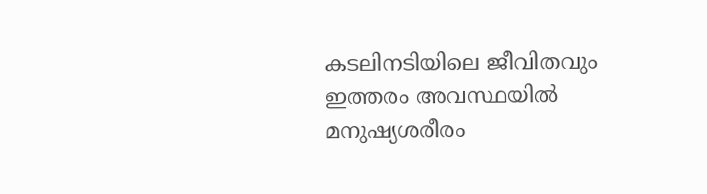കടലിനടിയിലെ ജീവിതവും ഇത്തരം അവസ്ഥയില്‍ മനുഷ്യശരീരം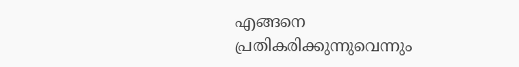എങ്ങനെ പ്രതികരിക്കുന്നുവെന്നും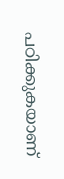പഠിക്കുകയാണ്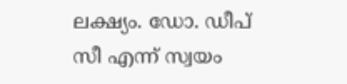ലക്ഷ്യം. ഡോ. ഡീപ് സീ എന്ന് സ്വയം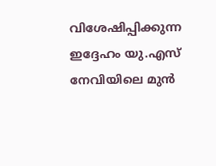വിശേഷിപ്പിക്കുന്ന ഇദ്ദേഹം യു.എസ് നേവിയിലെ മുന്‍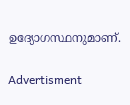ഉദ്യോഗസ്ഥനുമാണ്.

Advertisment